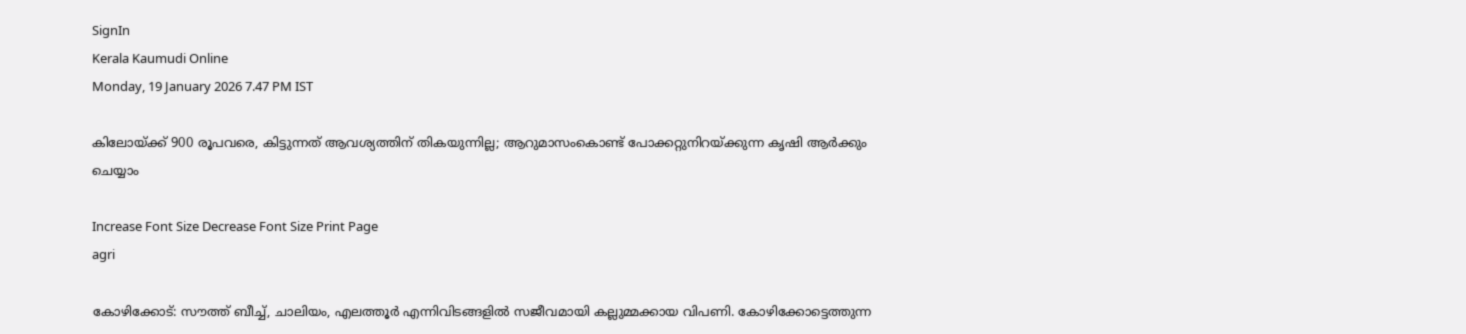SignIn
Kerala Kaumudi Online
Monday, 19 January 2026 7.47 PM IST

കിലോയ്ക്ക് 900 രൂപവരെ, കിട്ടുന്നത് ആവശ്യത്തിന് തികയുന്നില്ല; ആറുമാസംകൊണ്ട് പോക്കറ്റുനിറയ്ക്കുന്ന കൃഷി ആർക്കും ചെയ്യാം

Increase Font Size Decrease Font Size Print Page
agri

കോഴിക്കോട്: സൗത്ത് ബീച്ച്, ചാലിയം, എലത്തൂർ എന്നിവിടങ്ങളിൽ സജീവമായി കല്ലുമ്മക്കായ വിപണി. കോഴിക്കോട്ടെത്തുന്ന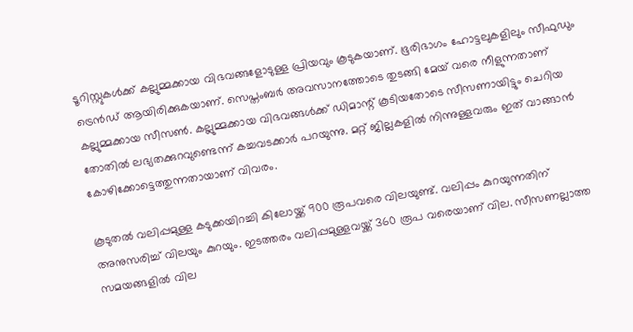ടൂറിസ്റ്റുകൾക്ക് കല്ലുമ്മക്കായ വിഭവങ്ങളോടുള്ള പ്രിയവും കൂടുകയാണ്. ഭൂരിഭാഗം ഹോട്ടലുകളിലും സീഫുഡും ട്രെൻഡ് ആയിരിക്കുകയാണ്. സെപ്തംബർ അവസാനത്തോടെ തുടങ്ങി മേയ് വരെ നീളുന്നതാണ് കല്ലുമ്മക്കായ സീസൺ. കല്ലുമ്മക്കായ വിഭവങ്ങൾക്ക് ഡിമാന്റ് കൂടിയതോടെ സീസണായിട്ടും ചെറിയ തോതിൽ ലഭ്യതക്കുറവുണ്ടെന്ന് കച്ചവടക്കാർ പറയുന്നു. മറ്റ് ജില്ലകളിൽ നിന്നുള്ളവരും ഇത് വാങ്ങാൻ കോഴിക്കോട്ടെത്തുന്നതായാണ് വിവരം.

കൂടുതൽ വലിപ്പമുള്ള കടുക്കയിറച്ചി കിലോയ്ക്ക് 900 രൂപവരെ വിലയുണ്ട്. വലിപ്പം കുറയുന്നതിന് അനുസരിച്ച് വിലയും കുറയും. ഇടത്തരം വലിപ്പമുള്ളവയ്ക്ക് 360 രൂപ വരെയാണ് വില. സീസണല്ലാത്ത സമയങ്ങളിൽ വില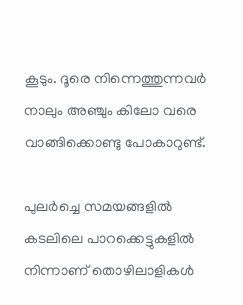കൂടും. ദൂരെ നിന്നെത്തുന്നവർ നാലും അഞ്ചും കിലോ വരെ വാങ്ങിക്കൊണ്ടു പോകാറുണ്ട്.

പുലർച്ചെ സമയങ്ങളിൽ കടലിലെ പാറക്കെട്ടുകളിൽ നിന്നാണ് തൊഴിലാളികൾ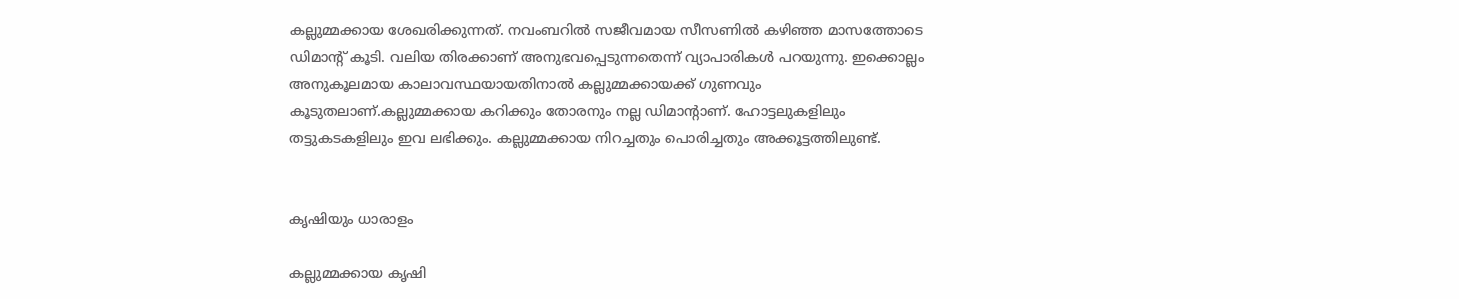കല്ലുമ്മക്കായ ശേഖരിക്കുന്നത്. നവംബറിൽ സജീവമായ സീസണിൽ കഴിഞ്ഞ മാസത്തോടെ ഡിമാന്റ് കൂടി. വലിയ തിരക്കാണ് അനുഭവപ്പെടുന്നതെന്ന് വ്യാപാരികൾ പറയുന്നു. ഇക്കൊല്ലം അനുകൂലമായ കാലാവസ്ഥയായതിനാൽ കല്ലുമ്മക്കായക്ക് ഗുണവും കൂടുതലാണ്.കല്ലുമ്മക്കായ കറിക്കും തോരനും നല്ല ഡിമാന്റാണ്. ഹോട്ടലുകളിലും തട്ടുകടകളിലും ഇവ ലഭിക്കും. കല്ലുമ്മക്കായ നിറച്ചതും പൊരിച്ചതും അക്കൂട്ടത്തിലുണ്ട്.


കൃഷിയും ധാരാളം

കല്ലുമ്മക്കായ കൃഷി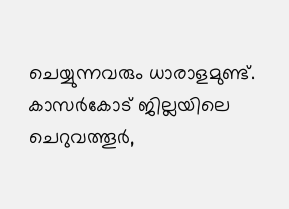ചെയ്യുന്നവരും ധാരാളമുണ്ട്. കാസർകോട് ജില്ലയിലെ ചെറുവത്തൂർ,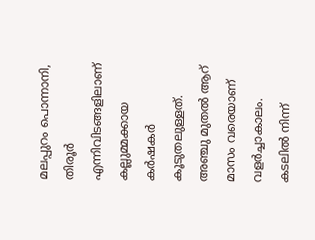മലപ്പുറം പൊന്നാനി, തിരൂർ എന്നിവിടങ്ങളിലാണ് കല്ലുമ്മക്കായ കർഷകർ കൂടുതലുള്ളത്. അഞ്ചു മുതൽ ആറ് മാസം വരെയാണ് വളർച്ചാകാലം. കടലിൽ നിന്ന്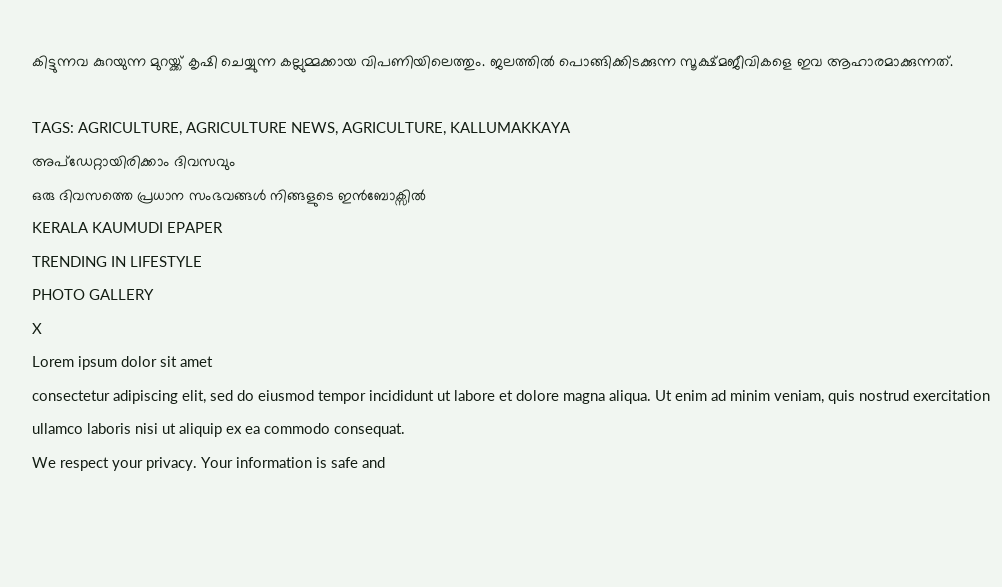കിട്ടുന്നവ കുറയുന്ന മുറയ്ക്ക് കൃഷി ചെയ്യുന്ന കല്ലുമ്മക്കായ വിപണിയിലെത്തും. ജലത്തിൽ പൊങ്ങിക്കിടക്കുന്ന സൂക്ഷ്മജീവികളെ ഇവ ആഹാരമാക്കുന്നത്.

TAGS: AGRICULTURE, AGRICULTURE NEWS, AGRICULTURE, KALLUMAKKAYA
അപ്ഡേറ്റായിരിക്കാം ദിവസവും
ഒരു ദിവസത്തെ പ്രധാന സംഭവങ്ങൾ നിങ്ങളുടെ ഇൻബോക്സിൽ
KERALA KAUMUDI EPAPER
TRENDING IN LIFESTYLE
PHOTO GALLERY
X
Lorem ipsum dolor sit amet
consectetur adipiscing elit, sed do eiusmod tempor incididunt ut labore et dolore magna aliqua. Ut enim ad minim veniam, quis nostrud exercitation ullamco laboris nisi ut aliquip ex ea commodo consequat.
We respect your privacy. Your information is safe and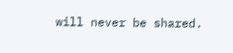will never be shared.